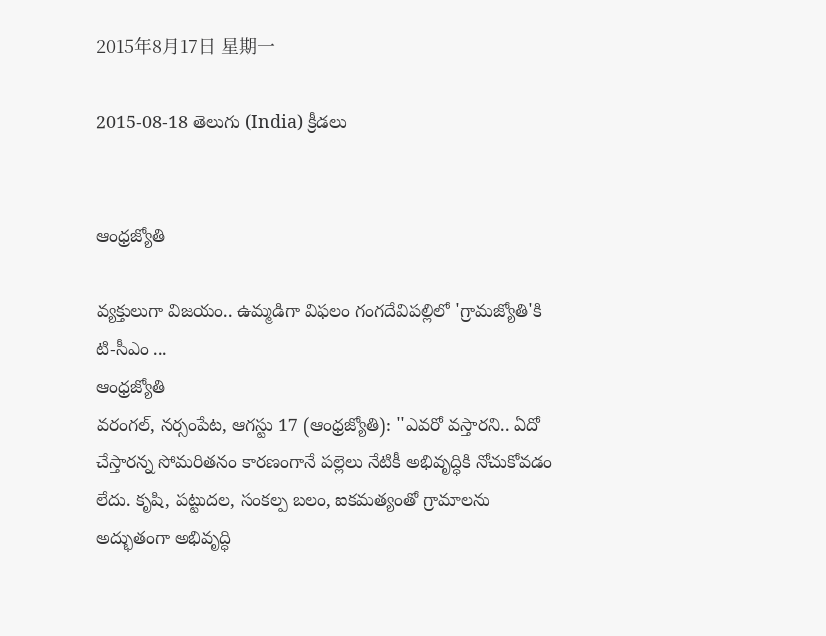2015年8月17日 星期一

2015-08-18 తెలుగు (India) క్రీడలు


ఆంధ్రజ్యోతి

వ్యక్తులుగా విజయం.. ఉమ్మడిగా విఫలం గంగదేవిపల్లిలో 'గ్రామజ్యోతి'కి టి-సీఎం ...
ఆంధ్రజ్యోతి
వరంగల్‌, నర్సంపేట, ఆగస్టు 17 (ఆంధ్రజ్యోతి): ''ఎవరో వస్తారని.. ఏదో చేస్తారన్న సోమరితనం కారణంగానే పల్లెలు నేటికీ అభివృద్ధికి నోచుకోవడం లేదు. కృషి, పట్టుదల, సంకల్ప బలం, ఐకమత్యంతో గ్రామాలను అద్భుతంగా అభివృద్ధి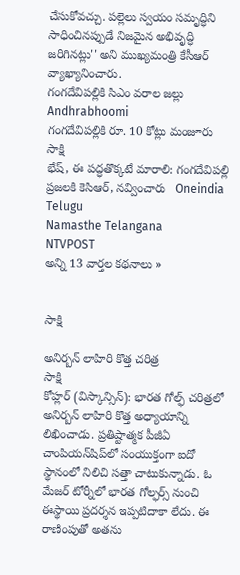చేసుకోవచ్చు. పల్లెలు స్వయం సమృద్ధిని సాధించినప్పుడే నిజమైన అభివృద్ధి జరిగినట్లు'' అని ముఖ్యమంత్రి కేసీఆర్‌ వ్యాఖ్యానించారు.
గంగదేవిపల్లికి సిఎం వరాల జల్లు   Andhrabhoomi
గంగదేవిపల్లికి రూ. 10 కోట్లు మంజూరు   సాక్షి
భేష్, ఈ పద్ధతొక్కటే మారాలి: గంగదేవిపల్లి ప్రజలకి కెసిఆర్, నవ్వించారు   Oneindia Telugu
Namasthe Telangana
NTVPOST
అన్ని 13 వార్తల కథనాలు »


సాక్షి

అనిర్బన్ లాహిరి కొత్త చరిత్ర
సాక్షి
కోహ్లర్ (విస్కాన్సిన్): భారత గోల్ఫ్ చరిత్రలో అనిర్బన్ లాహిరి కొత్త అధ్యాయాన్ని లిఖించాడు. ప్రతిష్టాత్మక పీజీఏ చాంపియన్‌షిప్‌లో సంయుక్తంగా ఐదో స్థానంలో నిలిచి సత్తా చాటుకున్నాడు. ఓ మేజర్ టోర్నీలో భారత గోల్ఫర్స్ నుంచి ఈస్థాయి ప్రదర్శన ఇప్పటిదాకా లేదు. ఈ రాణింపుతో అతను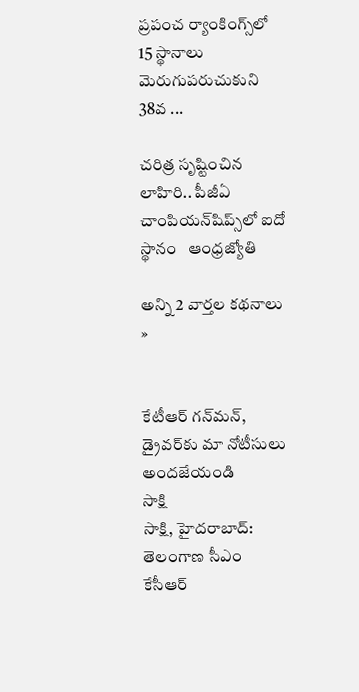ప్రపంచ ర్యాంకింగ్స్‌లో 15 స్థానాలు మెరుగుపరుచుకుని 38వ ...

చరిత్ర సృష్టించిన లాహిరి.. పీజీఏ చాంపియన్‌షిప్స్‌లో ఐదో స్థానం   ఆంధ్రజ్యోతి

అన్ని 2 వార్తల కథనాలు »


కేటీఆర్ గన్‌మన్, డ్రైవర్‌కు మా నోటీసులు అందజేయండి
సాక్షి
సాక్షి, హైదరాబాద్: తెలంగాణ సీఎం కేసీఆర్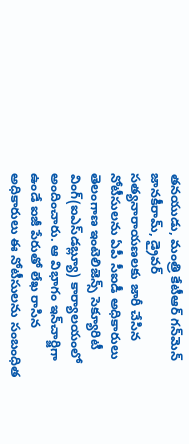తనయుడు, మంత్రి కేటీఆర్ గన్‌మెన్ జానకీరామ్, డ్రైవర్ సత్యనారాయణలకు జారీ చేసిన నోటీసులను ఏపీ సీఐడీ అధికారులు తెలంగాణ ఇంటెలిజెన్స్ సెక్యూరిటీ వింగ్(ఐఎస్‌డబ్ల్యూ) కార్యాలయంలో అందించారు. ఆ విభాగం ఇన్‌చార్జిగా ఉండే ఐజీ పేరుతో లేఖ రాసిన అధికారులు ఈ నోటీసులను సంబంధిత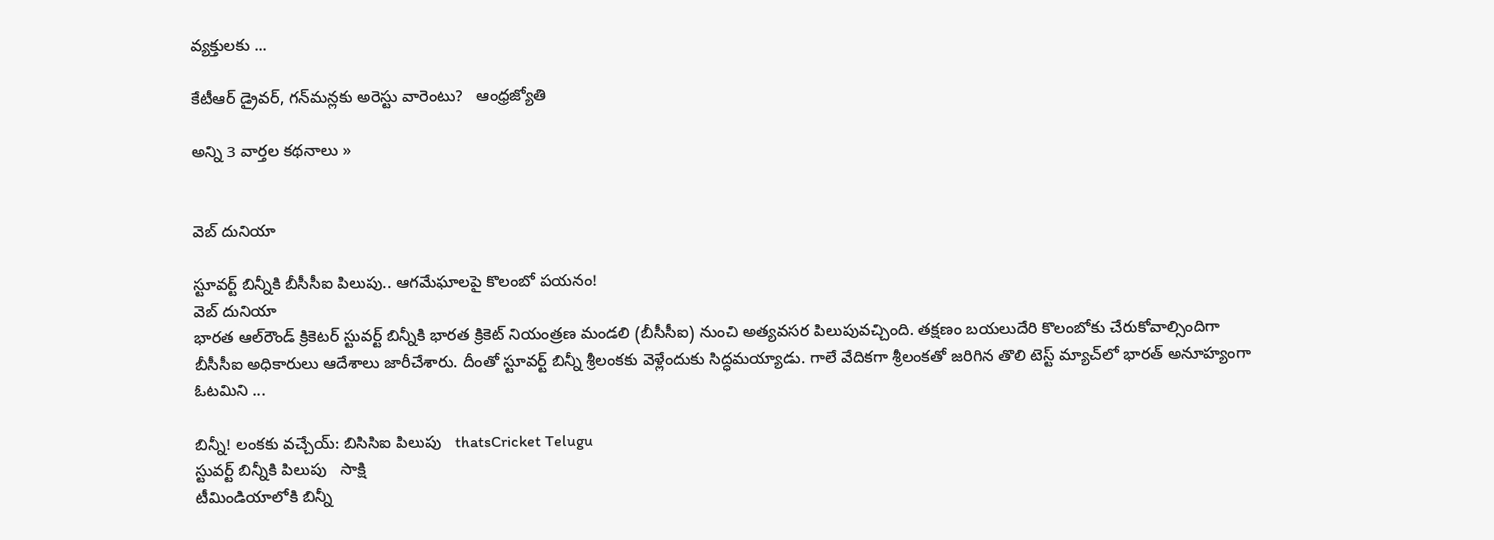వ్యక్తులకు ...

కేటీఆర్ డ్రైవర్, గన్‌మన్లకు అరెస్టు వారెంటు?   ఆంధ్రజ్యోతి

అన్ని 3 వార్తల కథనాలు »


వెబ్ దునియా

స్టూవర్ట్ బిన్నీకి బీసీసీఐ పిలుపు.. ఆగమేఘాలపై కొలంబో పయనం!
వెబ్ దునియా
భారత ఆల్‌రౌండ్ క్రికెటర్ స్టువర్ట్ బిన్నీకి భారత క్రికెట్ నియంత్రణ మండలి (బీసీసీఐ) నుంచి అత్యవసర పిలుపువచ్చింది. తక్షణం బయలుదేరి కొలంబోకు చేరుకోవాల్సిందిగా బీసీసీఐ అధికారులు ఆదేశాలు జారీచేశారు. దీంతో స్టూవర్ట్ బిన్నీ శ్రీలంకకు వెళ్లేందుకు సిద్ధమయ్యాడు. గాలే వేదికగా శ్రీలంకతో జరిగిన తొలి టెస్ట్ మ్యాచ్‌లో భారత్ అనూహ్యంగా ఓటమిని ...

బిన్నీ! లంకకు వచ్చేయ్: బిసిసిఐ పిలుపు   thatsCricket Telugu
స్టువర్ట్ బిన్నీకి పిలుపు   సాక్షి
టీమిండియాలోకి బిన్నీ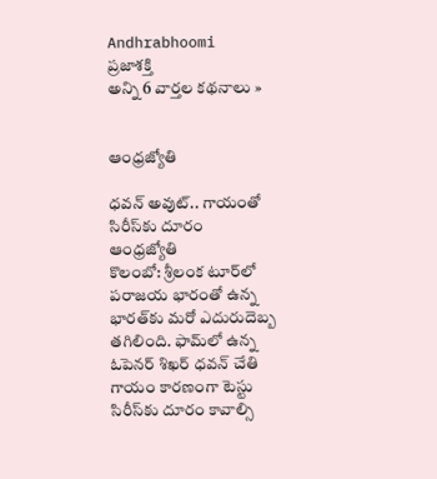Andhrabhoomi
ప్రజాశక్తి
అన్ని 6 వార్తల కథనాలు »


ఆంధ్రజ్యోతి

ధవన్‌ అవుట్‌.. గాయంతో సిరీస్‌కు దూరం
ఆంధ్రజ్యోతి
కొలంబో: శ్రీలంక టూర్‌లో పరాజయ భారంతో ఉన్న భారత్‌కు మరో ఎదురుదెబ్బ తగిలింది. ఫామ్‌లో ఉన్న ఓపెనర్‌ శిఖర్‌ ధవన్‌ చేతి గాయం కారణంగా టెస్టు సిరీస్‌కు దూరం కావాల్సి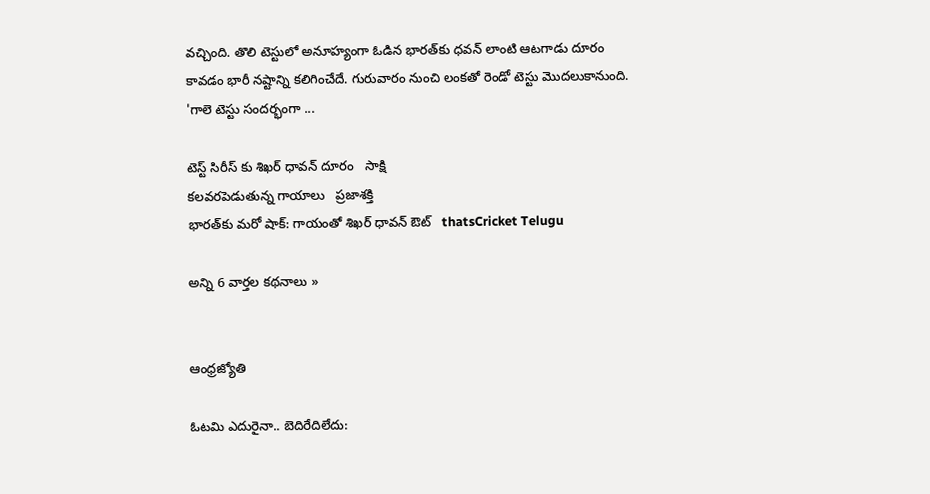వచ్చింది. తొలి టెస్టులో అనూహ్యంగా ఓడిన భారత్‌కు ధవన్‌ లాంటి ఆటగాడు దూరం కావడం భారీ నష్టాన్ని కలిగించేదే. గురువారం నుంచి లంకతో రెండో టెస్టు మొదలుకానుంది. 'గాలె టెస్టు సందర్భంగా ...

టెస్ట్ సిరీస్ కు శిఖర్ ధావన్ దూరం   సాక్షి
కలవరపెడుతున్న గాయాలు   ప్రజాశక్తి
భారత్‌కు మరో షాక్: గాయంతో శిఖర్ ధావన్ ఔట్   thatsCricket Telugu

అన్ని 6 వార్తల కథనాలు »


ఆంధ్రజ్యోతి

ఓటమి ఎదురైనా.. బెదిరేదిలేదు: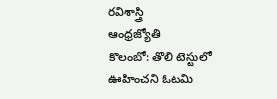రవిశాస్త్రి
ఆంధ్రజ్యోతి
కొలంబో: తొలి టెస్టులో ఊహించని ఓటమి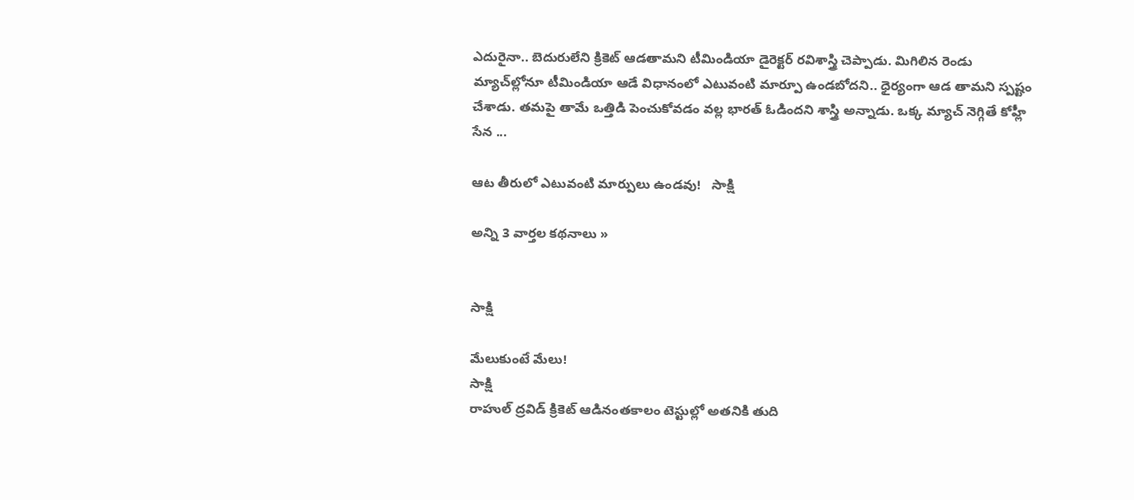ఎదురైనా.. బెదురులేని క్రికెట్‌ ఆడతామని టీమిండియా డైరెక్టర్‌ రవిశాస్త్రి చెప్పాడు. మిగిలిన రెండు మ్యాచ్‌ల్లోనూ టీమిండియా ఆడే విధానంలో ఎటువంటి మార్పూ ఉండబోదని.. ధైర్యంగా ఆడ తామని స్పష్టం చేశాడు. తమపై తామే ఒత్తిడి పెంచుకోవడం వల్ల భారత్‌ ఓడిందని శాస్త్రి అన్నాడు. ఒక్క మ్యాచ్‌ నెగ్గితే కోహ్లీ సేన ...

ఆట తీరులో ఎటువంటి మార్పులు ఉండవు!   సాక్షి

అన్ని 3 వార్తల కథనాలు »


సాక్షి

మేలుకుంటే మేలు!
సాక్షి
రాహుల్ ద్రవిడ్ క్రికెట్ ఆడినంతకాలం టెస్టుల్లో అతనికి తుది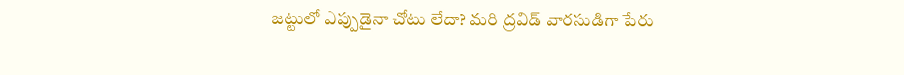జట్టులో ఎప్పుడైనా చోటు లేదా? మరి ద్రవిడ్ వారసుడిగా పేరు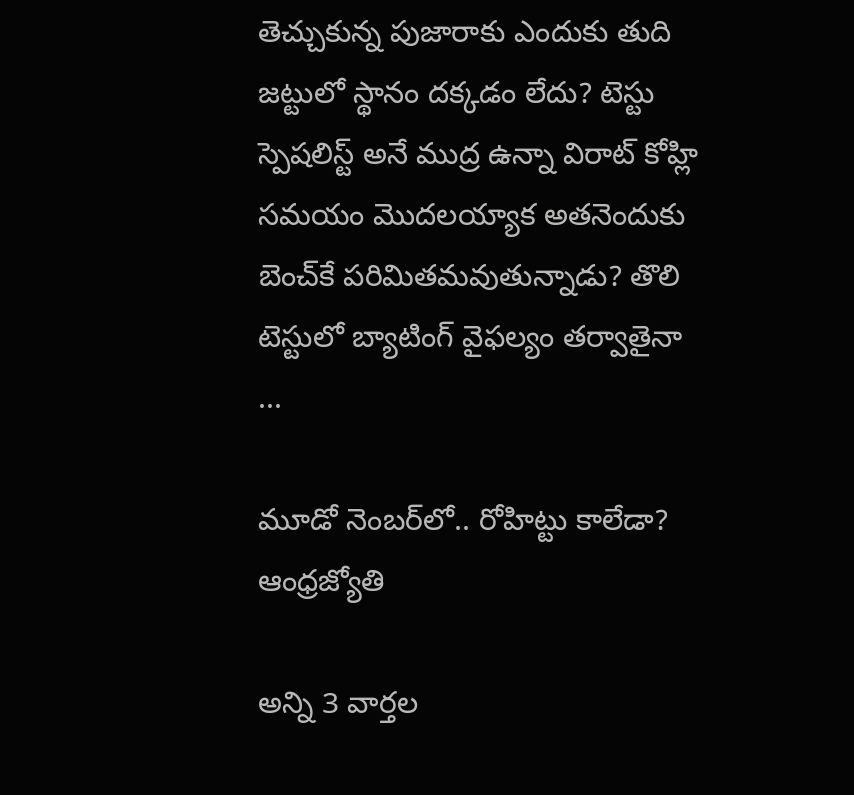తెచ్చుకున్న పుజారాకు ఎందుకు తుది జట్టులో స్థానం దక్కడం లేదు? టెస్టు స్పెషలిస్ట్ అనే ముద్ర ఉన్నా విరాట్ కోహ్లి సమయం మొదలయ్యాక అతనెందుకు బెంచ్‌కే పరిమితమవుతున్నాడు? తొలి టెస్టులో బ్యాటింగ్ వైఫల్యం తర్వాతైనా ...

మూడో నెంబర్‌లో.. రోహిట్టు కాలేడా?   ఆంధ్రజ్యోతి

అన్ని 3 వార్తల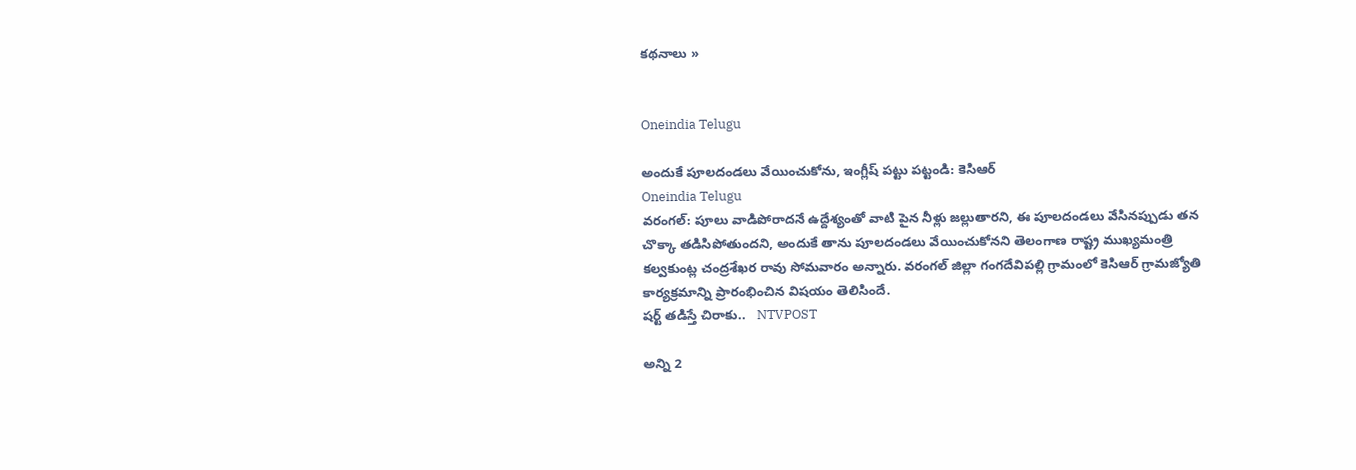కథనాలు »


Oneindia Telugu

అందుకే పూలదండలు వేయించుకోను, ఇంగ్లీష్ పట్టు పట్టండి: కెసిఆర్
Oneindia Telugu
వరంగల్: పూలు వాడిపోరాదనే ఉద్దేశ్యంతో వాటి పైన నీళ్లు జల్లుతారని, ఈ పూలదండలు వేసినప్పుడు తన చొక్కా తడిసిపోతుందని, అందుకే తాను పూలదండలు వేయించుకోనని తెలంగాణ రాష్ట్ర ముఖ్యమంత్రి కల్వకుంట్ల చంద్రశేఖర రావు సోమవారం అన్నారు. వరంగల్ జిల్లా గంగదేవిపల్లి గ్రామంలో కెసిఆర్ గ్రామజ్యోతి కార్యక్రమాన్ని ప్రారంభించిన విషయం తెలిసిందే.
షర్ట్‌ తడిస్తే చిరాకు..   NTVPOST

అన్ని 2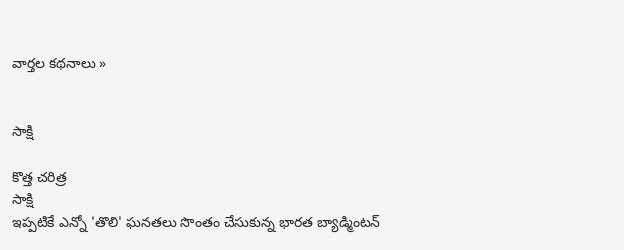వార్తల కథనాలు »


సాక్షి

కొత్త చరిత్ర
సాక్షి
ఇప్పటికే ఎన్నో 'తొలి' ఘనతలు సొంతం చేసుకున్న భారత బ్యాడ్మింటన్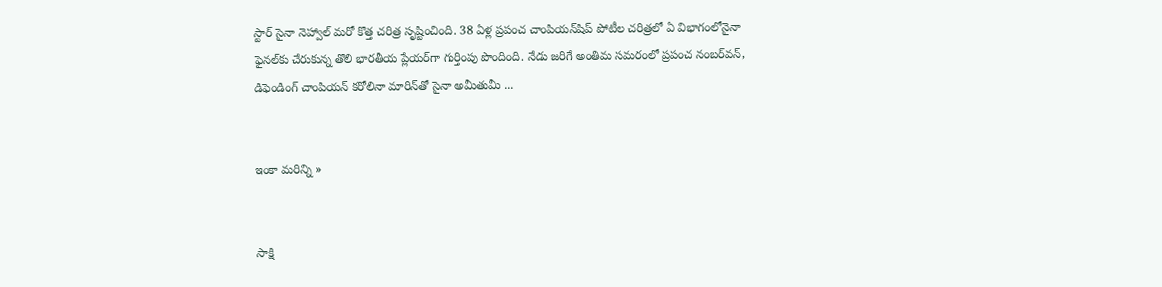స్టార్ సైనా నెహ్వాల్ మరో కొత్త చరిత్ర సృష్టించింది. 38 ఏళ్ల ప్రపంచ చాంపియన్‌షిప్ పోటీల చరిత్రలో ఏ విభాగంలోనైనా ఫైనల్‌కు చేరుకున్న తొలి భారతీయ ప్లేయర్‌గా గుర్తింపు పొందింది. నేడు జరిగే అంతిమ సమరంలో ప్రపంచ నంబర్‌వన్, డిఫెండింగ్ చాంపియన్ కరోలినా మారిన్‌తో సైనా అమీతుమీ ...


ఇంకా మరిన్ని »


సాక్షి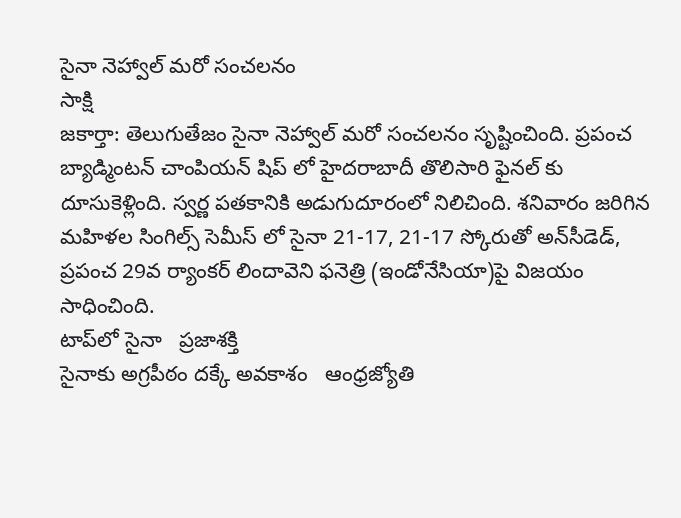సైనా నెహ్వాల్ మరో సంచలనం
సాక్షి
జకార్తా: తెలుగుతేజం సైనా నెహ్వాల్ మరో సంచలనం సృష్టించింది. ప్రపంచ బ్యాడ్మింటన్ చాంపియన్ షిప్ లో హైదరాబాదీ తొలిసారి ఫైనల్ కు దూసుకెళ్లింది. స్వర్ణ పతకానికి అడుగుదూరంలో నిలిచింది. శనివారం జరిగిన మహిళల సింగిల్స్ సెమీస్ లో సైనా 21-17, 21-17 స్కోరుతో అన్‌సీడెడ్, ప్రపంచ 29వ ర్యాంకర్ లిందావెని ఫనెత్రి (ఇండోనేసియా)పై విజయం సాధించింది.
టాప్‌లో సైనా   ప్రజాశక్తి
సైనాకు అగ్రపీఠం దక్కే అవకాశం   ఆంధ్రజ్యోతి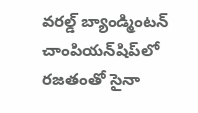వరల్డ్ బ్యాండ్మింటన్ చాంపియన్‌షిప్‌లో రజతంతో సైనా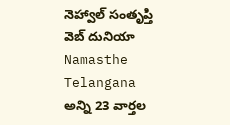నెహ్వాల్ సంతృప్తి   వెబ్ దునియా
Namasthe Telangana
అన్ని 23 వార్తల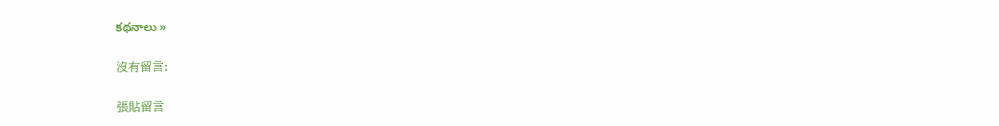కథనాలు »

沒有留言:

張貼留言